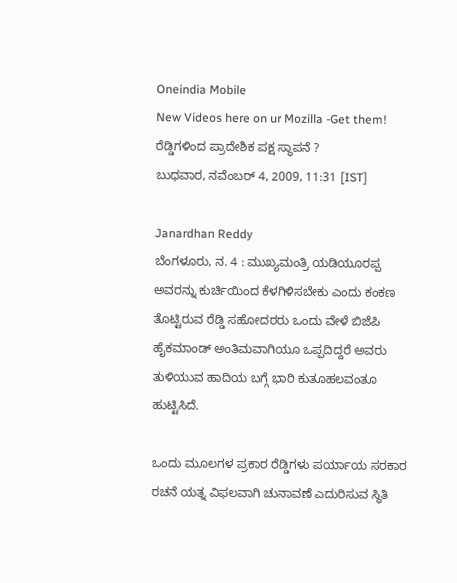Oneindia Mobile
New Videos here on ur Mozilla -Get them!
ರೆಡ್ಡಿಗಳಿಂದ ಪ್ರಾದೇಶಿಕ ಪಕ್ಷ ಸ್ಥಾಪನೆ ?
ಬುಧವಾರ, ನವೆಂಬರ್ 4, 2009, 11:31 [IST]

Janardhan Reddy
ಬೆಂಗಳೂರು, ನ. 4 : ಮುಖ್ಯಮಂತ್ರಿ ಯಡಿಯೂರಪ್ಪ ಅವರನ್ನು ಕುರ್ಚಿಯಿಂದ ಕೆಳಗಿಳಿಸಬೇಕು ಎಂದು ಕಂಕಣ ತೊಟ್ಟಿರುವ ರೆಡ್ಡಿ ಸಹೋದರರು ಒಂದು ವೇಳೆ ಬಿಜೆಪಿ ಹೈಕಮಾಂಡ್ ಅಂತಿಮವಾಗಿಯೂ ಒಪ್ಪದಿದ್ದರೆ ಅವರು ತುಳಿಯುವ ಹಾದಿಯ ಬಗ್ಗೆ ಭಾರಿ ಕುತೂಹಲವಂತೂ ಹುಟ್ಟಿಸಿದೆ.

ಒಂದು ಮೂಲಗಳ ಪ್ರಕಾರ ರೆಡ್ಡಿಗಳು ಪರ್ಯಾಯ ಸರಕಾರ ರಚನೆ ಯತ್ನ ವಿಫಲವಾಗಿ ಚುನಾವಣೆ ಎದುರಿಸುವ ಸ್ಥಿತಿ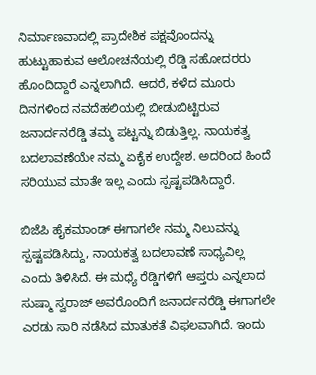ನಿರ್ಮಾಣವಾದಲ್ಲಿ ಪ್ರಾದೇಶಿಕ ಪಕ್ಷವೊಂದನ್ನು ಹುಟ್ಟುಹಾಕುವ ಆಲೋಚನೆಯಲ್ಲಿ ರೆಡ್ಡಿ ಸಹೋದರರು ಹೊಂದಿದ್ದಾರೆ ಎನ್ನಲಾಗಿದೆ. ಆದರೆ, ಕಳೆದ ಮೂರು ದಿನಗಳಿಂದ ನವದೆಹಲಿಯಲ್ಲಿ ಬೀಡುಬಿಟ್ಟಿರುವ ಜನಾರ್ದನರೆಡ್ಡಿ ತಮ್ಮ ಪಟ್ಟನ್ನು ಬಿಡುತ್ತಿಲ್ಲ. ನಾಯಕತ್ವ ಬದಲಾವಣೆಯೇ ನಮ್ಮ ಏಕೈಕ ಉದ್ದೇಶ. ಅದರಿಂದ ಹಿಂದೆ ಸರಿಯುವ ಮಾತೇ ಇಲ್ಲ ಎಂದು ಸ್ಪಷ್ಟಪಡಿಸಿದ್ದಾರೆ.

ಬಿಜೆಪಿ ಹೈಕಮಾಂಡ್ ಈಗಾಗಲೇ ನಮ್ಮ ನಿಲುವನ್ನು ಸ್ಪಷ್ಟಪಡಿಸಿದ್ದು, ನಾಯಕತ್ವ ಬದಲಾವಣೆ ಸಾಧ್ಯವಿಲ್ಲ ಎಂದು ತಿಳಿಸಿದೆ. ಈ ಮಧ್ಯೆ ರೆಡ್ಡಿಗಳಿಗೆ ಆಪ್ತರು ಎನ್ನಲಾದ ಸುಷ್ಮಾ ಸ್ವರಾಜ್ ಅವರೊಂದಿಗೆ ಜನಾರ್ದನರೆಡ್ಡಿ ಈಗಾಗಲೇ ಎರಡು ಸಾರಿ ನಡೆಸಿದ ಮಾತುಕತೆ ವಿಫಲವಾಗಿದೆ. ಇಂದು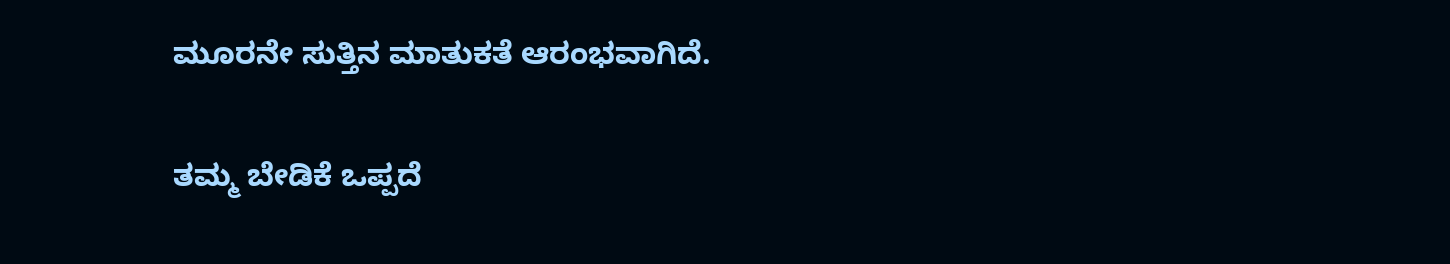ಮೂರನೇ ಸುತ್ತಿನ ಮಾತುಕತೆ ಆರಂಭವಾಗಿದೆ.

ತಮ್ಮ ಬೇಡಿಕೆ ಒಪ್ಪದೆ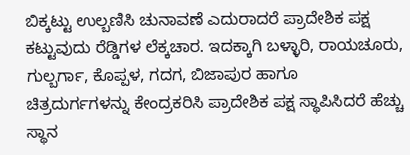ಬಿಕ್ಕಟ್ಟು ಉಲ್ಬಣಿಸಿ ಚುನಾವಣೆ ಎದುರಾದರೆ ಪ್ರಾದೇಶಿಕ ಪಕ್ಷ ಕಟ್ಟುವುದು ರೆಡ್ಡಿಗಳ ಲೆಕ್ಕಚಾರ. ಇದಕ್ಕಾಗಿ ಬಳ್ಳಾರಿ, ರಾಯಚೂರು, ಗುಲ್ಬರ್ಗಾ, ಕೊಪ್ಪಳ, ಗದಗ, ಬಿಜಾಪುರ ಹಾಗೂ ಚಿತ್ರದುರ್ಗಗಳನ್ನು ಕೇಂದ್ರಕರಿಸಿ ಪ್ರಾದೇಶಿಕ ಪಕ್ಷ ಸ್ಥಾಪಿಸಿದರೆ ಹೆಚ್ಚು ಸ್ಥಾನ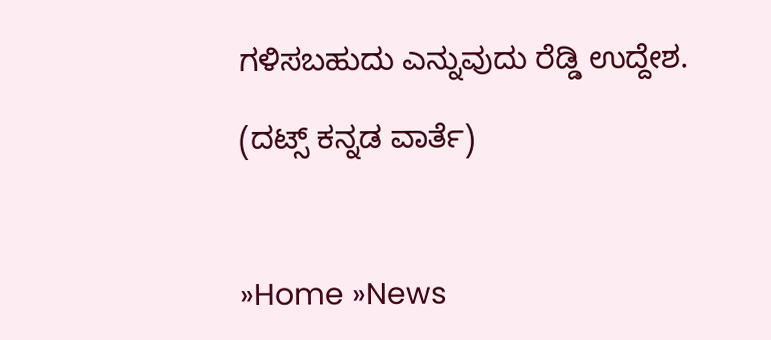ಗಳಿಸಬಹುದು ಎನ್ನುವುದು ರೆಡ್ಡಿ ಉದ್ದೇಶ.

(ದಟ್ಸ್ ಕನ್ನಡ ವಾರ್ತೆ)



»Home »News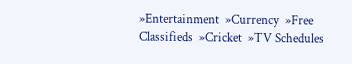»Entertainment  »Currency  »Free Classifieds  »Cricket  »TV Schedules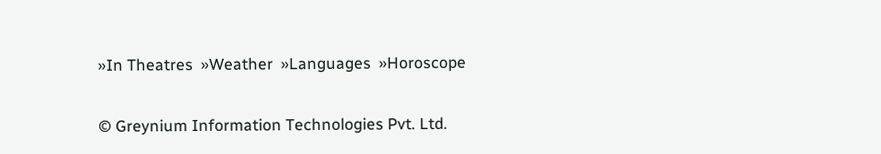»In Theatres  »Weather  »Languages  »Horoscope

© Greynium Information Technologies Pvt. Ltd.